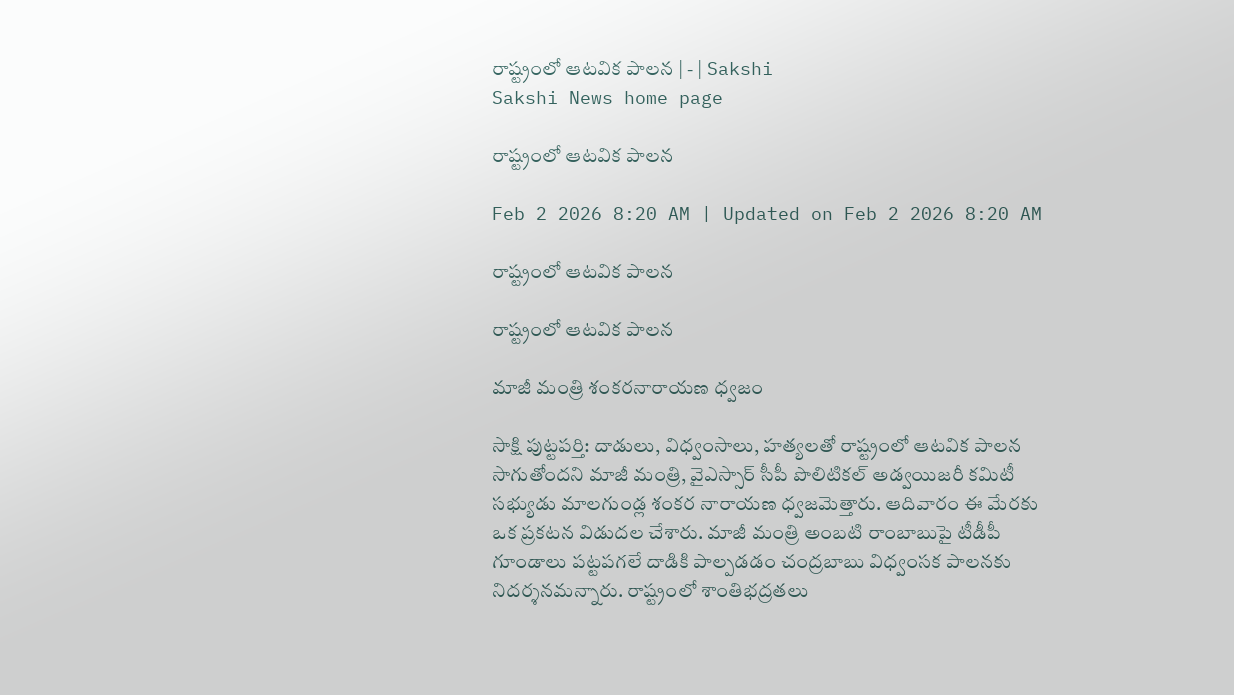రాష్ట్రంలో ఆటవిక పాలన | - | Sakshi
Sakshi News home page

రాష్ట్రంలో ఆటవిక పాలన

Feb 2 2026 8:20 AM | Updated on Feb 2 2026 8:20 AM

రాష్ట్రంలో ఆటవిక పాలన

రాష్ట్రంలో ఆటవిక పాలన

మాజీ మంత్రి శంకరనారాయణ ధ్వజం

సాక్షి పుట్టపర్తి: దాడులు, విధ్వంసాలు, హత్యలతో రాష్ట్రంలో ఆటవిక పాలన సాగుతోందని మాజీ మంత్రి, వైఎస్సార్‌ సీపీ పొలిటికల్‌ అడ్వయిజరీ కమిటీ సభ్యుడు మాలగుండ్ల శంకర నారాయణ ధ్వజమెత్తారు. ఆదివారం ఈ మేరకు ఒక ప్రకటన విడుదల చేశారు. మాజీ మంత్రి అంబటి రాంబాబుపై టీడీపీ గూండాలు పట్టపగలే దాడికి పాల్పడడం చంద్రబాబు విధ్వంసక పాలనకు నిదర్శనమన్నారు. రాష్ట్రంలో శాంతిభద్రతలు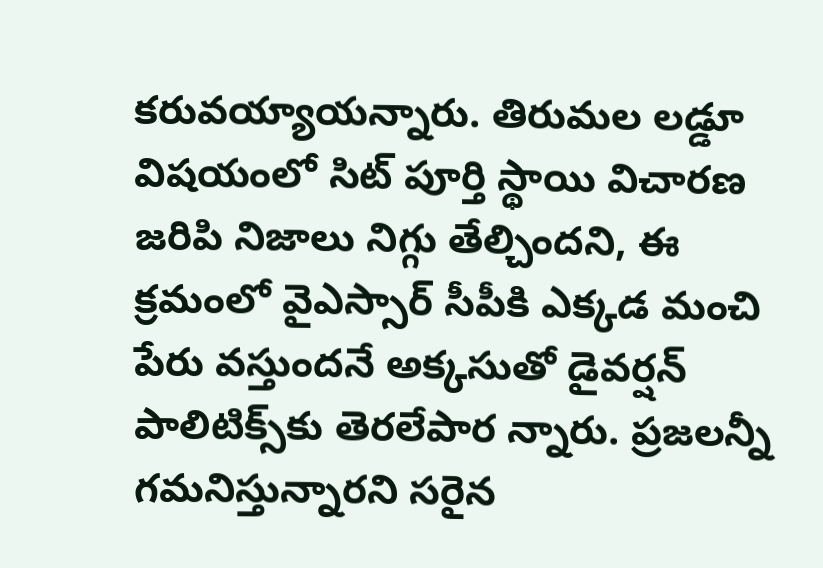కరువయ్యాయన్నారు. తిరుమల లడ్డూ విషయంలో సిట్‌ పూర్తి స్థాయి విచారణ జరిపి నిజాలు నిగ్గు తేల్చిందని, ఈ క్రమంలో వైఎస్సార్‌ సీపీకి ఎక్కడ మంచి పేరు వస్తుందనే అక్కసుతో డైవర్షన్‌ పాలిటిక్స్‌కు తెరలేపార న్నారు. ప్రజలన్నీ గమనిస్తున్నారని సరైన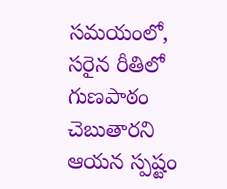సమయంలో, సరైన రీతిలో గుణపాఠం చెబుతారని ఆయన స్పష్టం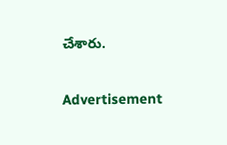చేశారు.

Advertisement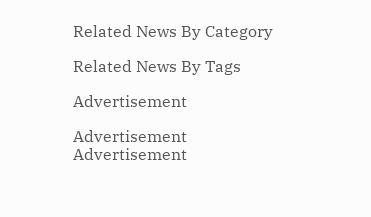Related News By Category

Related News By Tags

Advertisement

Advertisement
Advertisement